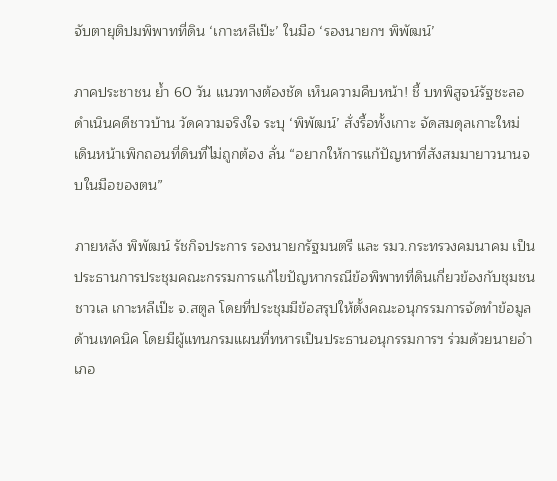จับตายุติปมพิพาทที่ดิน ‘เกาะหลีเป๊ะ’ ในมือ ‘รองนายกฯ พิพัฒน์’

ภาคประชาชน ย้ำ 60 วัน แนวทางต้องชัด เห็นความคืบหน้า! ชี้ บทพิสูจน์รัฐชะลอดำเนินคดีชาวบ้าน วัดความจริงใจ ระบุ ‘พิพัฒน์’ สั่งรื้อทั้งเกาะ จัดสมดุลเกาะใหม่ เดินหน้าเพิกถอนที่ดินที่ไม่ถูกต้อง ลั่น “อยากให้การแก้ปัญหาที่สังสมมายาวนานจบในมือของตน”

ภายหลัง พิพัฒน์ รัชกิจประการ รองนายกรัฐมนตรี และ รมว.กระทรวงคมนาคม เป็นประธานการประชุมคณะกรรมการแก้ไขปัญหากรณีข้อพิพาทที่ดินเกี่ยวข้องกับชุมชนชาวเล เกาะหลีเป๊ะ จ.สตูล โดยที่ประชุมมีข้อสรุปให้ตั้งคณะอนุกรรมการจัดทำข้อมูลด้านเทคนิค โดยมีผู้แทนกรมแผนที่ทหารเป็นประธานอนุกรรมการฯ ร่วมด้วยนายอำเภอ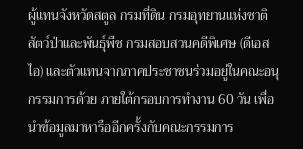ผู้แทนจังหวัดสตูล กรมที่ดิน กรมอุทยานแห่งชาติสัตว์ป่าและพันธุ์พืช กรมสอบสวนคดีพิเศษ (ดีเอสไอ) และตัวแทนจากภาคประชาชนร่วมอยู่ในคณะอนุกรรมการด้วย ภายใต้กรอบการทำงาน 60 วัน เพื่อนำข้อมูลมาหารืออีกครั้งกับคณะกรรมการ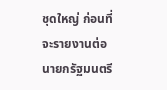ชุดใหญ่ ก่อนที่จะรายงานต่อนายกรัฐมนตรี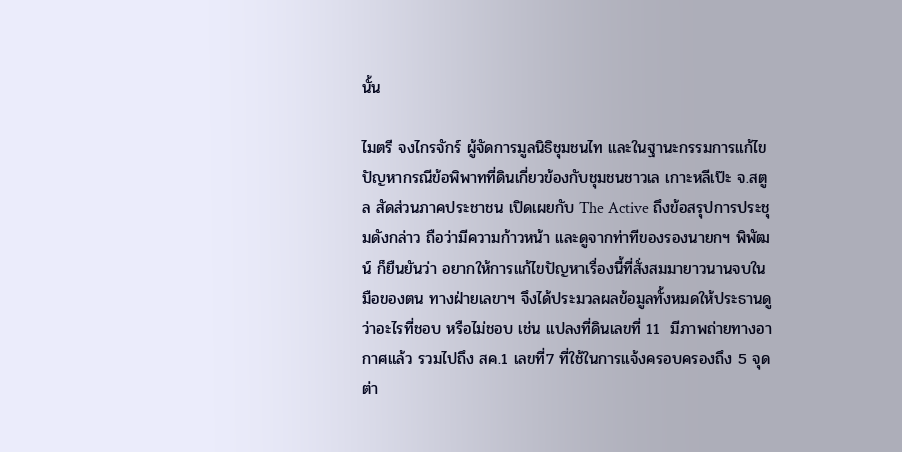นั้น

ไมตรี จงไกรจักร์ ผู้จัดการมูลนิธิชุมชนไท และในฐานะกรรมการแก้ไขปัญหากรณีข้อพิพาทที่ดินเกี่ยวข้องกับชุมชนชาวเล เกาะหลีเป๊ะ จ.สตูล สัดส่วนภาคประชาชน เปิดเผยกับ The Active ถึงข้อสรุปการประชุมดังกล่าว ถือว่ามีความก้าวหน้า และดูจากท่าทีของรองนายกฯ พิพัฒน์ ก็ยืนยันว่า อยากให้การแก้ไขปัญหาเรื่องนี้ที่สั่งสมมายาวนานจบในมือของตน ทางฝ่ายเลขาฯ จึงได้ประมวลผลข้อมูลทั้งหมดให้ประธานดูว่าอะไรที่ชอบ หรือไม่ชอบ เช่น แปลงที่ดินเลขที่ 11  มีภาพถ่ายทางอากาศแล้ว รวมไปถึง สค.1 เลขที่7 ที่ใช้ในการแจ้งครอบครองถึง 5 จุด ต่า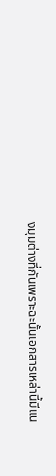งมุมต่างที่กันเพราะฉะนั้นเอกสารเหล่านี้มีแน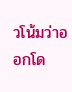วโน้มว่าออกโด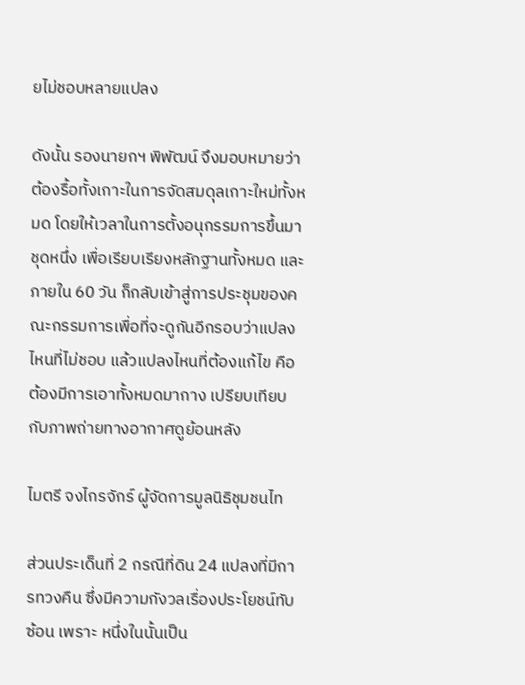ยไม่ชอบหลายแปลง

ดังนั้น รองนายกฯ พิพัฒน์ จึงมอบหมายว่า ต้องรื้อทั้งเกาะในการจัดสมดุลเกาะใหม่ทั้งหมด โดยให้เวลาในการตั้งอนุกรรมการขึ้นมาชุดหนึ่ง เพื่อเรียบเรียงหลักฐานทั้งหมด และภายใน 60 วัน ก็กลับเข้าสู่การประชุมของคณะกรรมการเพื่อที่จะดูกันอีกรอบว่าแปลงไหนที่ไม่ชอบ แล้วแปลงไหนที่ต้องแก้ไข คือต้องมีการเอาทั้งหมดมากาง เปรียบเทียบกับภาพถ่ายทางอากาศดูย้อนหลัง

ไมตรี จงไกรจักร์ ผู้จัดการมูลนิธิชุมชนไท

ส่วนประเด็นที่ 2 กรณีที่ดิน 24 แปลงที่มีการทวงคืน ซึ่งมีความกังวลเรื่องประโยชน์ทับซ้อน เพราะ หนึ่งในนั้นเป็น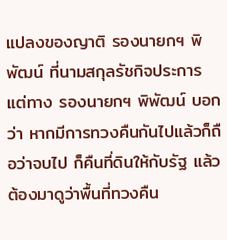แปลงของญาติ รองนายกฯ พิพัฒน์ ที่นามสกุลรัชกิจประการ แต่ทาง รองนายกฯ พิพัฒน์ บอกว่า หากมีการทวงคืนกันไปแล้วก็ถือว่าจบไป ก็คืนที่ดินให้กับรัฐ แล้วต้องมาดูว่าพื้นที่ทวงคืน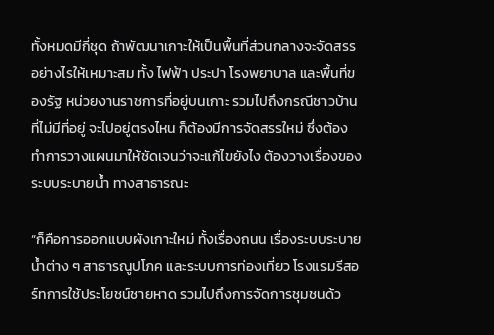ทั้งหมดมีกี่ชุด ถ้าพัฒนาเกาะให้เป็นพื้นที่ส่วนกลางจะจัดสรรอย่างไรให้เหมาะสม ทั้ง ไฟฟ้า ประปา โรงพยาบาล และพื้นที่ของรัฐ หน่วยงานราชการที่อยู่บนเกาะ รวมไปถึงกรณีชาวบ้านที่ไม่มีที่อยู่ จะไปอยู่ตรงไหน ก็ต้องมีการจัดสรรใหม่ ซึ่งต้องทำการวางแผนมาให้ชัดเจนว่าจะแก้ไขยังไง ต้องวางเรื่องของระบบระบายน้ำ ทางสาธารณะ

“ก็คือการออกแบบผังเกาะใหม่ ทั้งเรื่องถนน เรื่องระบบระบายน้ำต่าง ๆ สาธารณูปโภค และระบบการท่องเที่ยว โรงแรมรีสอร์ทการใช้ประโยชน์ชายหาด รวมไปถึงการจัดการชุมชนด้ว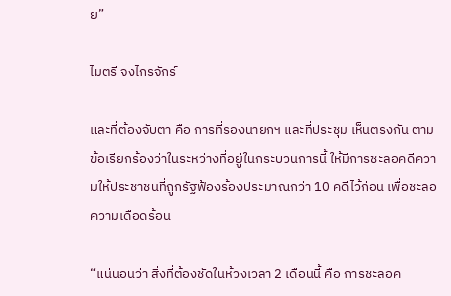ย”

ไมตรี จงไกรจักร์

และที่ต้องจับตา คือ การที่รองนายกฯ และที่ประชุม เห็นตรงกัน ตามข้อเรียกร้องว่าในระหว่างที่อยู่ในกระบวนการนี้ ให้มีการชะลอคดีความให้ประชาชนที่ถูกรัฐฟ้องร้องประมาณกว่า 10 คดีไว้ก่อน เพื่อชะลอความเดือดร้อน

“แน่นอนว่า สิ่งที่ต้องชัดในห้วงเวลา 2 เดือนนี้ คือ การชะลอค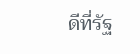ดีที่รัฐ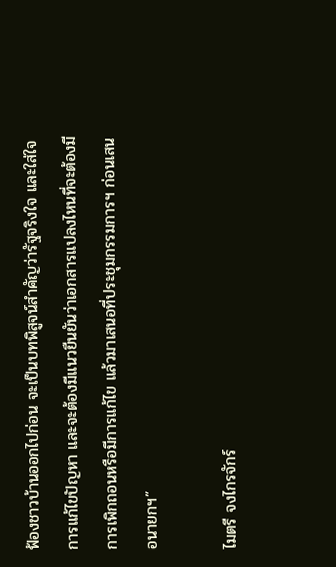ฟ้องชาวบ้านออกไปก่อน จะเป็นบทพิสูจน์สำคัญว่ารัฐจริงใจ และใส่ใจการแก้ไขปัญหา และจะต้องมีแนวยืนยันว่าเอกสารแปลงไหนที่จะต้องมีการเพิกถอนหรือมีการแก้ไข แล้วมาเสนอที่ประชุมกรรมการฯ ก่อนเสนอนายกฯ”

ไมตรี จงไกรจักร์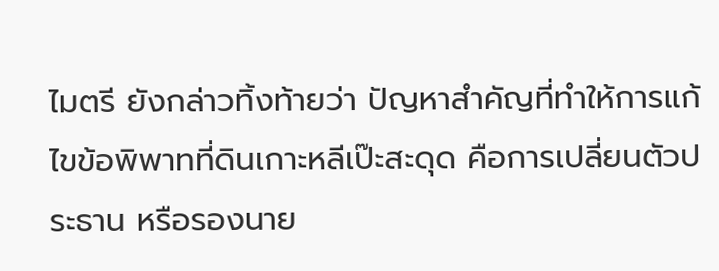ไมตรี ยังกล่าวทิ้งท้ายว่า ปัญหาสำคัญที่ทำให้การแก้ไขข้อพิพาทที่ดินเกาะหลีเป๊ะสะดุด คือการเปลี่ยนตัวประธาน หรือรองนาย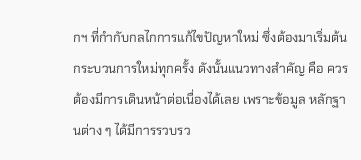กฯ ที่กำกับกลไกการแก้ไขปัญหาใหม่ ซึ่งต้องมาเริ่มต้นกระบวนการใหม่ทุกครั้ง ดังนั้นแนวทางสำคัญ คือ ควรต้องมีการเดินหน้าต่อเนื่องได้เลย เพราะข้อมูล หลักฐานต่าง ๆ ได้มีการรวบรว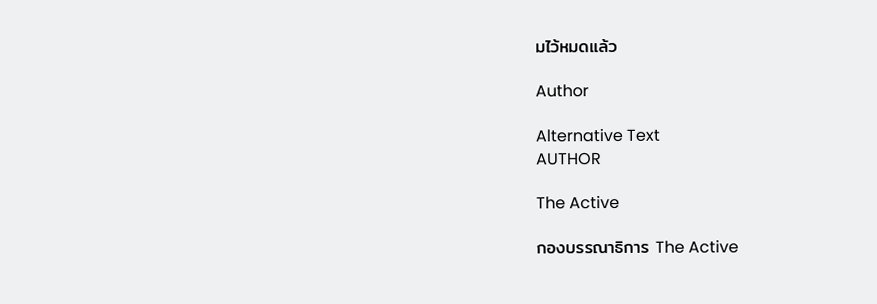มไว้หมดแล้ว

Author

Alternative Text
AUTHOR

The Active

กองบรรณาธิการ The Active